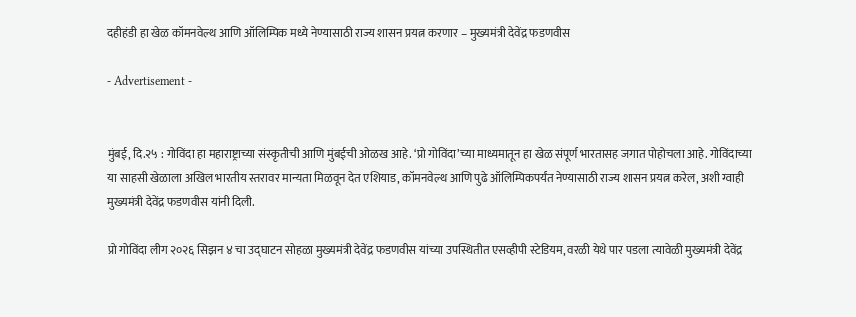दहीहंडी हा खेळ कॉमनवेल्थ आणि ऑलिम्पिक मध्ये नेण्यासाठी राज्य शासन प्रयत्न करणार – मुख्यमंत्री देवेंद्र फडणवीस

- Advertisement -


मुंबई, दि.२५ : गोविंदा हा महाराष्ट्राच्या संस्कृतीची आणि मुंबईची ओळख आहे. ‘प्रो गोविंदा’च्या माध्यमातून हा खेळ संपूर्ण भारतासह जगात पोहोचला आहे. गोविंदाच्या या साहसी खेळाला अखिल भारतीय स्तरावर मान्यता मिळवून देत एशियाड, कॉमनवेल्थ आणि पुढे ऑलिम्पिकपर्यंत नेण्यासाठी राज्य शासन प्रयत्न करेल, अशी ग्वाही मुख्यमंत्री देवेंद्र फडणवीस यांनी दिली.

प्रो गोविंदा लीग २०२६ सिझन ४ चा उद्घाटन सोहळा मुख्यमंत्री देवेंद्र फडणवीस यांच्या उपस्थितीत एसव्हीपी स्टेडियम, वरळी येथे पार पडला त्यावेळी मुख्यमंत्री देवेंद्र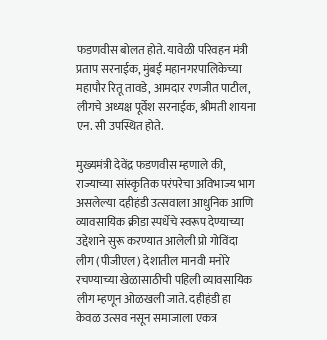फडणवीस बोलत होते. यावेळी परिवहन मंत्री प्रताप सरनाईक, मुंबई महानगरपालिकेच्या महापौर रितू तावडे, आमदार रणजीत पाटील, लीगचे अध्यक्ष पूर्वेश सरनाईक, श्रीमती शायना एन. सी उपस्थित होते.

मुख्यमंत्री देवेंद्र फडणवीस म्हणाले की, राज्याच्या सांस्कृतिक परंपरेचा अविभाज्य भाग असलेल्या दहीहंडी उत्सवाला आधुनिक आणि व्यावसायिक क्रीडा स्पर्धेचे स्वरूप देण्याच्या उद्देशाने सुरू करण्यात आलेली प्रो गोविंदा लीग (पीजीएल) देशातील मानवी मनोरे रचण्याच्या खेळासाठीची पहिली व्यावसायिक लीग म्हणून ओळखली जाते. दहीहंडी हा केवळ उत्सव नसून समाजाला एकत्र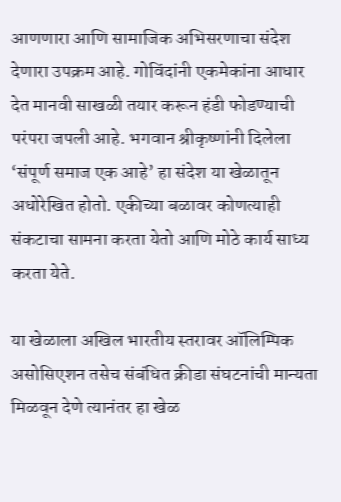आणणारा आणि सामाजिक अभिसरणाचा संदेश देणारा उपक्रम आहे. गोविंदांनी एकमेकांना आधार देत मानवी साखळी तयार करून हंडी फोडण्याची परंपरा जपली आहे. भगवान श्रीकृष्णांनी दिलेला ‘संपूर्ण समाज एक आहे’ हा संदेश या खेळातून अधोरेखित होतो. एकीच्या बळावर कोणत्याही संकटाचा सामना करता येतो आणि मोठे कार्य साध्य करता येते.

या खेळाला अखिल भारतीय स्तरावर ऑलिम्पिक असोसिएशन तसेच संबंधित क्रीडा संघटनांची मान्यता मिळवून देणे त्यानंतर हा खेळ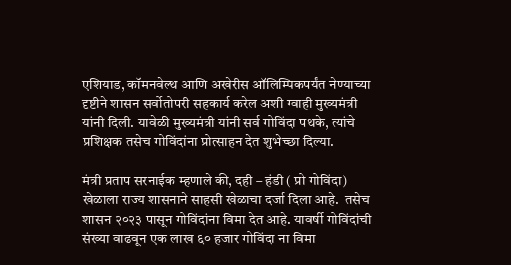एशियाड, कॉमनवेल्थ आणि अखेरीस ऑलिम्पिकपर्यंत नेण्याच्या दृष्टीने शासन सर्वोतोपरी सहकार्य करेल अशी ग्वाही मुख्यमंत्री यांनी दिली. यावेळी मुख्यमंत्री यांनी सर्व गोविंदा पथके, त्यांचे प्रशिक्षक तसेच गोविंदांना प्रोत्साहन देत शुभेच्छा दिल्या.

मंत्री प्रताप सरनाईक म्हणाले की, दही – हंडी ( प्रो गोविंदा) खेळाला राज्य शासनाने साहसी खेळाचा दर्जा दिला आहे.  तसेच शासन २०२३ पासून गोविंदांना विमा देत आहे. यावर्षी गोविंदांची संख्या वाढवून एक लाख ६० हजार गोविंदा ना विमा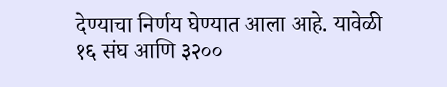देण्याचा निर्णय घेण्यात आला आहे. यावेळी १६ संघ आणि ३२००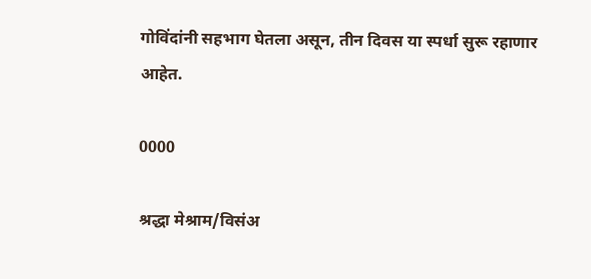गोविंदांनी सहभाग घेतला असून, तीन दिवस या स्पर्धा सुरू रहाणार आहेत.

0000

श्रद्धा मेश्राम/विसंअ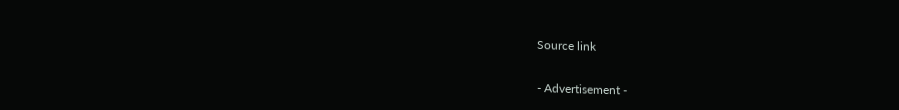Source link

- Advertisement -